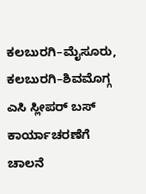ಕಲಬುರಗಿ–ಮೈಸೂರು, ಕಲಬುರಗಿ–ಶಿವಮೊಗ್ಗ ಎಸಿ ಸ್ಲೀಪರ್ ಬಸ್ ಕಾರ್ಯಾಚರಣೆಗೆ ಚಾಲನೆ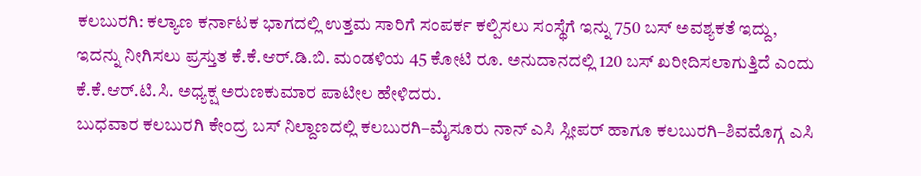ಕಲಬುರಗಿ: ಕಲ್ಯಾಣ ಕರ್ನಾಟಕ ಭಾಗದಲ್ಲಿ ಉತ್ತಮ ಸಾರಿಗೆ ಸಂಪರ್ಕ ಕಲ್ಪಿಸಲು ಸಂಸ್ಥೆಗೆ ಇನ್ನು 750 ಬಸ್ ಅವಶ್ಯಕತೆ ಇದ್ದು, ಇದನ್ನು ನೀಗಿಸಲು ಪ್ರಸ್ತುತ ಕೆ.ಕೆ.ಆರ್.ಡಿ.ಬಿ. ಮಂಡಳಿಯ 45 ಕೋಟಿ ರೂ. ಅನುದಾನದಲ್ಲಿ 120 ಬಸ್ ಖರೀದಿಸಲಾಗುತ್ತಿದೆ ಎಂದು ಕೆ.ಕೆ.ಆರ್.ಟಿ.ಸಿ. ಅಧ್ಯಕ್ಷ ಅರುಣಕುಮಾರ ಪಾಟೀಲ ಹೇಳಿದರು.
ಬುಧವಾರ ಕಲಬುರಗಿ ಕೇಂದ್ರ ಬಸ್ ನಿಲ್ದಾಣದಲ್ಲಿ ಕಲಬುರಗಿ–ಮೈಸೂರು ನಾನ್ ಎಸಿ ಸ್ಲೀಪರ್ ಹಾಗೂ ಕಲಬುರಗಿ–ಶಿವಮೊಗ್ಗ ಎಸಿ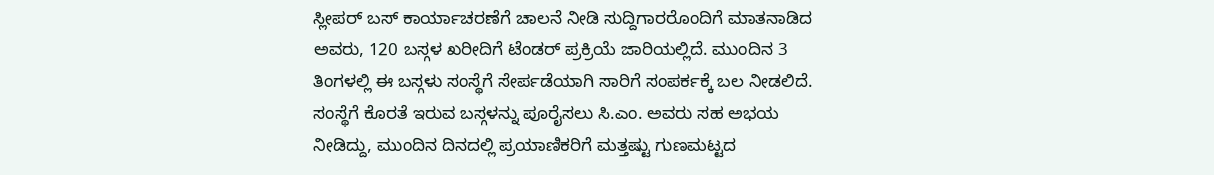ಸ್ಲೀಪರ್ ಬಸ್ ಕಾರ್ಯಾಚರಣೆಗೆ ಚಾಲನೆ ನೀಡಿ ಸುದ್ದಿಗಾರರೊಂದಿಗೆ ಮಾತನಾಡಿದ ಅವರು, 120 ಬಸ್ಗಳ ಖರೀದಿಗೆ ಟೆಂಡರ್ ಪ್ರಕ್ರಿಯೆ ಜಾರಿಯಲ್ಲಿದೆ. ಮುಂದಿನ 3 ತಿಂಗಳಲ್ಲಿ ಈ ಬಸ್ಗಳು ಸಂಸ್ಥೆಗೆ ಸೇರ್ಪಡೆಯಾಗಿ ಸಾರಿಗೆ ಸಂಪರ್ಕಕ್ಕೆ ಬಲ ನೀಡಲಿದೆ. ಸಂಸ್ಥೆಗೆ ಕೊರತೆ ಇರುವ ಬಸ್ಗಳನ್ನು ಪೂರೈಸಲು ಸಿ.ಎಂ. ಅವರು ಸಹ ಅಭಯ ನೀಡಿದ್ದು, ಮುಂದಿನ ದಿನದಲ್ಲಿ ಪ್ರಯಾಣಿಕರಿಗೆ ಮತ್ತಷ್ಟು ಗುಣಮಟ್ಟದ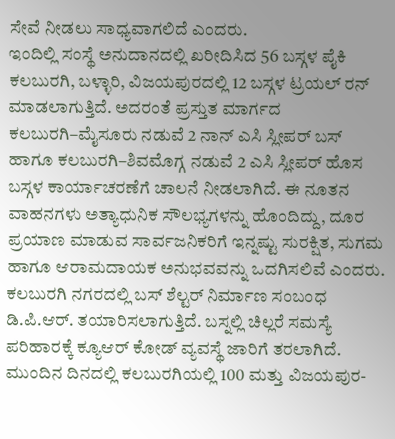ಸೇವೆ ನೀಡಲು ಸಾಧ್ಯವಾಗಲಿದೆ ಎಂದರು.
ಇಂದಿಲ್ಲಿ ಸಂಸ್ಥೆ ಅನುದಾನದಲ್ಲಿ ಖರೀದಿಸಿದ 56 ಬಸ್ಗಳ ಪೈಕಿ ಕಲಬುರಗಿ, ಬಳ್ಳಾರಿ, ವಿಜಯಪುರದಲ್ಲಿ 12 ಬಸ್ಗಳ ಟ್ರಯಲ್ ರನ್ ಮಾಡಲಾಗುತ್ತಿದೆ. ಅದರಂತೆ ಪ್ರಸ್ತುತ ಮಾರ್ಗದ ಕಲಬುರಗಿ–ಮೈಸೂರು ನಡುವೆ 2 ನಾನ್ ಎಸಿ ಸ್ಲೀಪರ್ ಬಸ್ ಹಾಗೂ ಕಲಬುರಗಿ–ಶಿವಮೊಗ್ಗ ನಡುವೆ 2 ಎಸಿ ಸ್ಲೀಪರ್ ಹೊಸ ಬಸ್ಗಳ ಕಾರ್ಯಾಚರಣೆಗೆ ಚಾಲನೆ ನೀಡಲಾಗಿದೆ. ಈ ನೂತನ ವಾಹನಗಳು ಅತ್ಯಾಧುನಿಕ ಸೌಲಭ್ಯಗಳನ್ನು ಹೊಂದಿದ್ದು, ದೂರ ಪ್ರಯಾಣ ಮಾಡುವ ಸಾರ್ವಜನಿಕರಿಗೆ ಇನ್ನಷ್ಟು ಸುರಕ್ಷಿತ, ಸುಗಮ ಹಾಗೂ ಆರಾಮದಾಯಕ ಅನುಭವವನ್ನು ಒದಗಿಸಲಿವೆ ಎಂದರು.
ಕಲಬುರಗಿ ನಗರದಲ್ಲಿ ಬಸ್ ಶೆಲ್ಟರ್ ನಿರ್ಮಾಣ ಸಂಬಂಧ ಡಿ.ಪಿ.ಆರ್. ತಯಾರಿಸಲಾಗುತ್ತಿದೆ. ಬಸ್ನಲ್ಲಿ ಚಿಲ್ಲರೆ ಸಮಸ್ಯೆ ಪರಿಹಾರಕ್ಕೆ ಕ್ಯೂಆರ್ ಕೋಡ್ ವ್ಯವಸ್ಥೆ ಜಾರಿಗೆ ತರಲಾಗಿದೆ. ಮುಂದಿನ ದಿನದಲ್ಲಿ ಕಲಬುರಗಿಯಲ್ಲಿ 100 ಮತ್ತು ವಿಜಯಪುರ-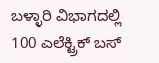ಬಳ್ಳಾರಿ ವಿಭಾಗದಲ್ಲಿ 100 ಎಲೆಕ್ಟ್ರಿಕ್ ಬಸ್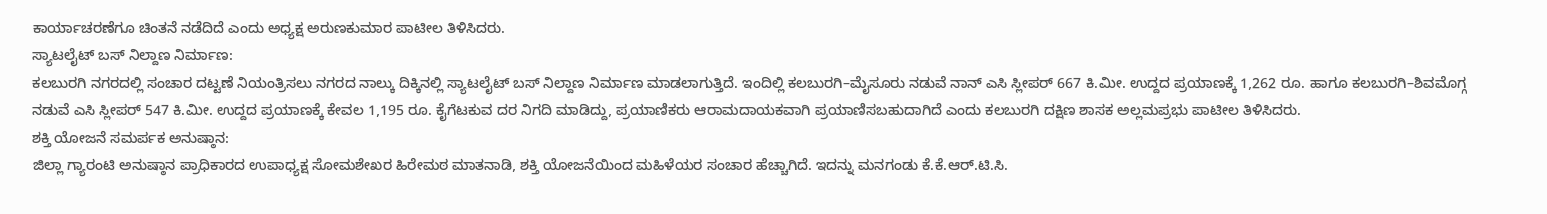ಕಾರ್ಯಾಚರಣೆಗೂ ಚಿಂತನೆ ನಡೆದಿದೆ ಎಂದು ಅಧ್ಯಕ್ಷ ಅರುಣಕುಮಾರ ಪಾಟೀಲ ತಿಳಿಸಿದರು.
ಸ್ಯಾಟಲೈಟ್ ಬಸ್ ನಿಲ್ದಾಣ ನಿರ್ಮಾಣ:
ಕಲಬುರಗಿ ನಗರದಲ್ಲಿ ಸಂಚಾರ ದಟ್ಟಣೆ ನಿಯಂತ್ರಿಸಲು ನಗರದ ನಾಲ್ಕು ದಿಕ್ಕಿನಲ್ಲಿ ಸ್ಯಾಟಲೈಟ್ ಬಸ್ ನಿಲ್ದಾಣ ನಿರ್ಮಾಣ ಮಾಡಲಾಗುತ್ತಿದೆ. ಇಂದಿಲ್ಲಿ ಕಲಬುರಗಿ–ಮೈಸೂರು ನಡುವೆ ನಾನ್ ಎಸಿ ಸ್ಲೀಪರ್ 667 ಕಿ.ಮೀ. ಉದ್ದದ ಪ್ರಯಾಣಕ್ಕೆ 1,262 ರೂ. ಹಾಗೂ ಕಲಬುರಗಿ–ಶಿವಮೊಗ್ಗ ನಡುವೆ ಎಸಿ ಸ್ಲೀಪರ್ 547 ಕಿ.ಮೀ. ಉದ್ದದ ಪ್ರಯಾಣಕ್ಕೆ ಕೇವಲ 1,195 ರೂ. ಕೈಗೆಟಕುವ ದರ ನಿಗದಿ ಮಾಡಿದ್ದು, ಪ್ರಯಾಣಿಕರು ಆರಾಮದಾಯಕವಾಗಿ ಪ್ರಯಾಣಿಸಬಹುದಾಗಿದೆ ಎಂದು ಕಲಬುರಗಿ ದಕ್ಷಿಣ ಶಾಸಕ ಅಲ್ಲಮಪ್ರಭು ಪಾಟೀಲ ತಿಳಿಸಿದರು.
ಶಕ್ತಿ ಯೋಜನೆ ಸಮರ್ಪಕ ಅನುಷ್ಠಾನ:
ಜಿಲ್ಲಾ ಗ್ಯಾರಂಟಿ ಅನುಷ್ಠಾನ ಪ್ರಾಧಿಕಾರದ ಉಪಾಧ್ಯಕ್ಷ ಸೋಮಶೇಖರ ಹಿರೇಮಠ ಮಾತನಾಡಿ, ಶಕ್ತಿ ಯೋಜನೆಯಿಂದ ಮಹಿಳೆಯರ ಸಂಚಾರ ಹೆಚ್ಚಾಗಿದೆ. ಇದನ್ನು ಮನಗಂಡು ಕೆ.ಕೆ.ಆರ್.ಟಿ.ಸಿ.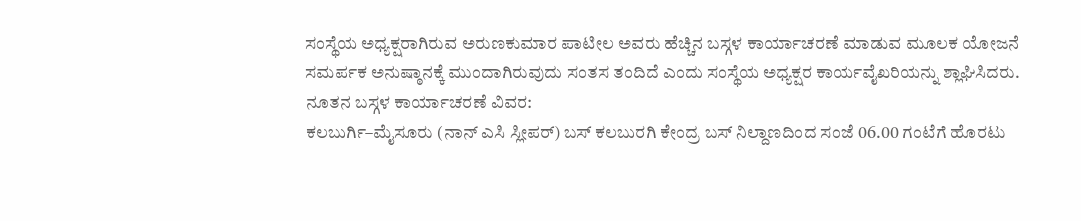ಸಂಸ್ಥೆಯ ಅಧ್ಯಕ್ಷರಾಗಿರುವ ಅರುಣಕುಮಾರ ಪಾಟೀಲ ಅವರು ಹೆಚ್ಚಿನ ಬಸ್ಗಳ ಕಾರ್ಯಾಚರಣೆ ಮಾಡುವ ಮೂಲಕ ಯೋಜನೆ ಸಮರ್ಪಕ ಅನುಷ್ಠಾನಕ್ಕೆ ಮುಂದಾಗಿರುವುದು ಸಂತಸ ತಂದಿದೆ ಎಂದು ಸಂಸ್ಥೆಯ ಅಧ್ಯಕ್ಷರ ಕಾರ್ಯವೈಖರಿಯನ್ನು ಶ್ಲಾಘಿಸಿದರು.
ನೂತನ ಬಸ್ಗಳ ಕಾರ್ಯಾಚರಣೆ ವಿವರ:
ಕಲಬುರ್ಗಿ–ಮೈಸೂರು (ನಾನ್ ಎಸಿ ಸ್ಲೀಪರ್) ಬಸ್ ಕಲಬುರಗಿ ಕೇಂದ್ರ ಬಸ್ ನಿಲ್ದಾಣದಿಂದ ಸಂಜೆ 06.00 ಗಂಟೆಗೆ ಹೊರಟು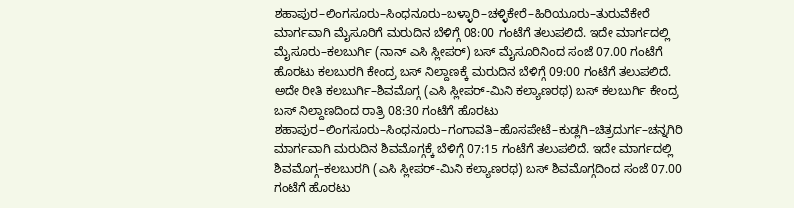ಶಹಾಪುರ–ಲಿಂಗಸೂರು–ಸಿಂಧನೂರು–ಬಳ್ಳಾರಿ–ಚಳ್ಳಿಕೇರೆ–ಹಿರಿಯೂರು–ತುರುವೆಕೇರೆ ಮಾರ್ಗವಾಗಿ ಮೈಸೂರಿಗೆ ಮರುದಿನ ಬೆಳಿಗ್ಗೆ 08:00 ಗಂಟೆಗೆ ತಲುಪಲಿದೆ. ಇದೇ ಮಾರ್ಗದಲ್ಲಿ ಮೈಸೂರು–ಕಲಬುರ್ಗಿ (ನಾನ್ ಎಸಿ ಸ್ಲೀಪರ್) ಬಸ್ ಮೈಸೂರಿನಿಂದ ಸಂಜೆ 07.00 ಗಂಟೆಗೆ ಹೊರಟು ಕಲಬುರಗಿ ಕೇಂದ್ರ ಬಸ್ ನಿಲ್ದಾಣಕ್ಕೆ ಮರುದಿನ ಬೆಳಿಗ್ಗೆ 09:00 ಗಂಟೆಗೆ ತಲುಪಲಿದೆ.
ಅದೇ ರೀತಿ ಕಲಬುರ್ಗಿ–ಶಿವಮೊಗ್ಗ (ಎಸಿ ಸ್ಲೀಪರ್-ಮಿನಿ ಕಲ್ಯಾಣರಥ) ಬಸ್ ಕಲಬುರ್ಗಿ ಕೇಂದ್ರ ಬಸ್ ನಿಲ್ದಾಣದಿಂದ ರಾತ್ರಿ 08:30 ಗಂಟೆಗೆ ಹೊರಟು ಶಹಾಪುರ–ಲಿಂಗಸೂರು–ಸಿಂಧನೂರು–ಗಂಗಾವತಿ–ಹೊಸಪೇಟೆ–ಕುಡ್ಲಗಿ–ಚಿತ್ರದುರ್ಗ–ಚನ್ನಗಿರಿ ಮಾರ್ಗವಾಗಿ ಮರುದಿನ ಶಿವಮೊಗ್ಗಕ್ಕೆ ಬೆಳಿಗ್ಗೆ 07:15 ಗಂಟೆಗೆ ತಲುಪಲಿದೆ. ಇದೇ ಮಾರ್ಗದಲ್ಲಿ ಶಿವಮೊಗ್ಗ–ಕಲಬುರಗಿ (ಎಸಿ ಸ್ಲೀಪರ್-ಮಿನಿ ಕಲ್ಯಾಣರಥ) ಬಸ್ ಶಿವಮೊಗ್ಗದಿಂದ ಸಂಜೆ 07.00 ಗಂಟೆಗೆ ಹೊರಟು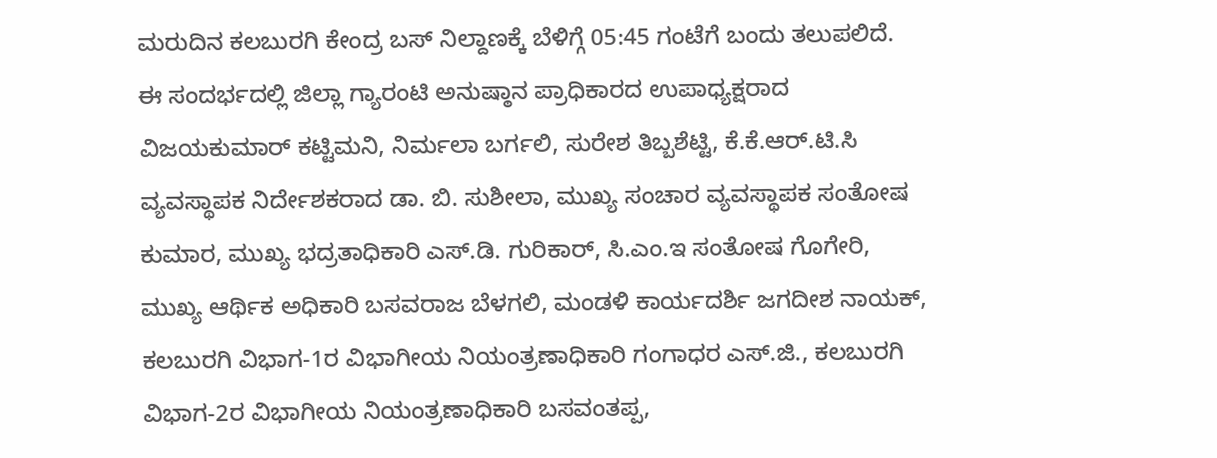ಮರುದಿನ ಕಲಬುರಗಿ ಕೇಂದ್ರ ಬಸ್ ನಿಲ್ದಾಣಕ್ಕೆ ಬೆಳಿಗ್ಗೆ 05:45 ಗಂಟೆಗೆ ಬಂದು ತಲುಪಲಿದೆ.
ಈ ಸಂದರ್ಭದಲ್ಲಿ ಜಿಲ್ಲಾ ಗ್ಯಾರಂಟಿ ಅನುಷ್ಠಾನ ಪ್ರಾಧಿಕಾರದ ಉಪಾಧ್ಯಕ್ಷರಾದ ವಿಜಯಕುಮಾರ್ ಕಟ್ಟಿಮನಿ, ನಿರ್ಮಲಾ ಬರ್ಗಲಿ, ಸುರೇಶ ತಿಬ್ಬಶೆಟ್ಟಿ, ಕೆ.ಕೆ.ಆರ್.ಟಿ.ಸಿ ವ್ಯವಸ್ಥಾಪಕ ನಿರ್ದೇಶಕರಾದ ಡಾ. ಬಿ. ಸುಶೀಲಾ, ಮುಖ್ಯ ಸಂಚಾರ ವ್ಯವಸ್ಥಾಪಕ ಸಂತೋಷ ಕುಮಾರ, ಮುಖ್ಯ ಭದ್ರತಾಧಿಕಾರಿ ಎಸ್.ಡಿ. ಗುರಿಕಾರ್, ಸಿ.ಎಂ.ಇ ಸಂತೋಷ ಗೊಗೇರಿ, ಮುಖ್ಯ ಆರ್ಥಿಕ ಅಧಿಕಾರಿ ಬಸವರಾಜ ಬೆಳಗಲಿ, ಮಂಡಳಿ ಕಾರ್ಯದರ್ಶಿ ಜಗದೀಶ ನಾಯಕ್, ಕಲಬುರಗಿ ವಿಭಾಗ-1ರ ವಿಭಾಗೀಯ ನಿಯಂತ್ರಣಾಧಿಕಾರಿ ಗಂಗಾಧರ ಎಸ್.ಜಿ., ಕಲಬುರಗಿ ವಿಭಾಗ-2ರ ವಿಭಾಗೀಯ ನಿಯಂತ್ರಣಾಧಿಕಾರಿ ಬಸವಂತಪ್ಪ,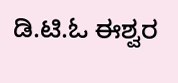ಡಿ.ಟಿ.ಓ ಈಶ್ವರ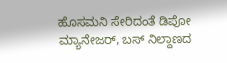ಹೊಸಮನಿ ಸೇರಿದಂತೆ ಡಿಪೋ ಮ್ಯಾನೇಜರ್, ಬಸ್ ನಿಲ್ದಾಣದ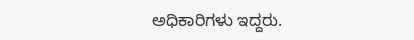ಅಧಿಕಾರಿಗಳು ಇದ್ದರು.